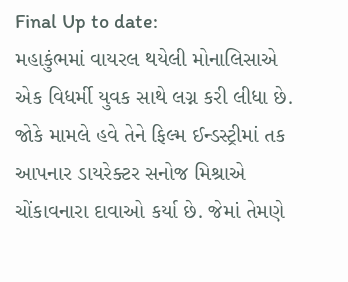Final Up to date:
મહાકુંભમાં વાયરલ થયેલી મોનાલિસાએ એક વિધર્મી યુવક સાથે લગ્ન કરી લીધા છે. જોકે મામલે હવે તેને ફિલ્મ ઈન્ડસ્ટ્રીમાં તક આપનાર ડાયરેક્ટર સનોજ મિશ્રાએ ચોંકાવનારા દાવાઓ કર્યા છે. જેમાં તેમણે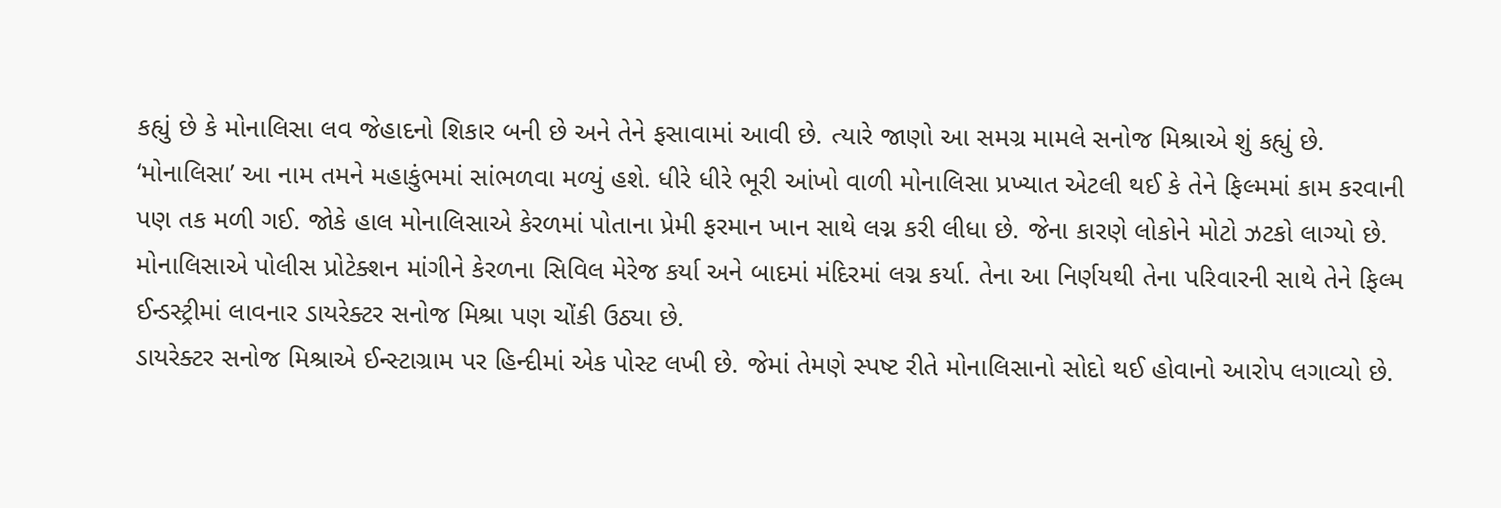કહ્યું છે કે મોનાલિસા લવ જેહાદનો શિકાર બની છે અને તેને ફસાવામાં આવી છે. ત્યારે જાણો આ સમગ્ર મામલે સનોજ મિશ્રાએ શું કહ્યું છે.
‘મોનાલિસા’ આ નામ તમને મહાકુંભમાં સાંભળવા મળ્યું હશે. ધીરે ધીરે ભૂરી આંખો વાળી મોનાલિસા પ્રખ્યાત એટલી થઈ કે તેને ફિલ્મમાં કામ કરવાની પણ તક મળી ગઈ. જોકે હાલ મોનાલિસાએ કેરળમાં પોતાના પ્રેમી ફરમાન ખાન સાથે લગ્ન કરી લીધા છે. જેના કારણે લોકોને મોટો ઝટકો લાગ્યો છે. મોનાલિસાએ પોલીસ પ્રોટેક્શન માંગીને કેરળના સિવિલ મેરેજ કર્યા અને બાદમાં મંદિરમાં લગ્ન કર્યા. તેના આ નિર્ણયથી તેના પરિવારની સાથે તેને ફિલ્મ ઈન્ડસ્ટ્રીમાં લાવનાર ડાયરેક્ટર સનોજ મિશ્રા પણ ચોંકી ઉઠ્યા છે.
ડાયરેક્ટર સનોજ મિશ્રાએ ઈન્સ્ટાગ્રામ પર હિન્દીમાં એક પોસ્ટ લખી છે. જેમાં તેમણે સ્પષ્ટ રીતે મોનાલિસાનો સોદો થઈ હોવાનો આરોપ લગાવ્યો છે.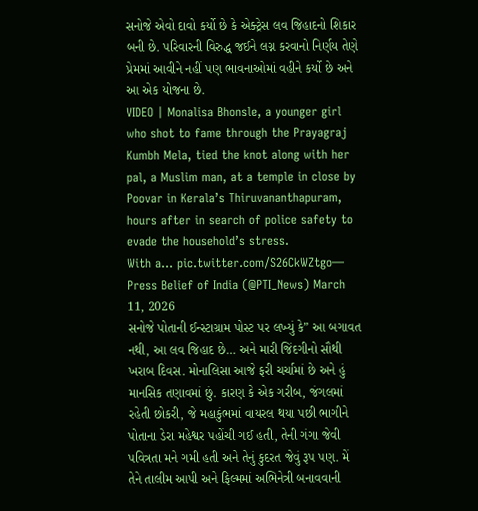સનોજે એવો દાવો કર્યો છે કે એક્ટ્રેસ લવ જિહાદનો શિકાર બની છે. પરિવારની વિરુદ્ધ જઈને લગ્ન કરવાનો નિર્ણય તેણે પ્રેમમાં આવીને નહીં પણ ભાવનાઓમાં વહીને કર્યો છે અને આ એક યોજના છે.
VIDEO | Monalisa Bhonsle, a younger girl who shot to fame through the Prayagraj Kumbh Mela, tied the knot along with her pal, a Muslim man, at a temple in close by Poovar in Kerala’s Thiruvananthapuram, hours after in search of police safety to evade the household’s stress.
With a… pic.twitter.com/S26CkWZtgo— Press Belief of India (@PTI_News) March 11, 2026
સનોજે પોતાની ઈન્સ્ટાગ્રામ પોસ્ટ પર લખ્યું કે” આ બગાવત નથી, આ લવ જિહાદ છે… અને મારી જિંદગીનો સૌથી ખરાબ દિવસ. મોનાલિસા આજે ફરી ચર્ચામાં છે અને હું માનસિક તણાવમાં છું. કારણ કે એક ગરીબ, જંગલમાં રહેતી છોકરી, જે મહાકુંભમાં વાયરલ થયા પછી ભાગીને પોતાના ડેરા મહેશ્વર પહોંચી ગઈ હતી, તેની ગંગા જેવી પવિત્રતા મને ગમી હતી અને તેનું કુદરત જેવું રૂપ પણ. મેં તેને તાલીમ આપી અને ફિલ્મમાં અભિનેત્રી બનાવવાની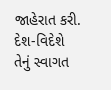જાહેરાત કરી. દેશ-વિદેશે તેનું સ્વાગત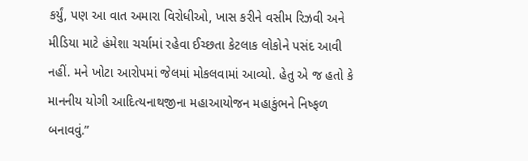કર્યું, પણ આ વાત અમારા વિરોધીઓ, ખાસ કરીને વસીમ રિઝવી અને મીડિયા માટે હંમેશા ચર્ચામાં રહેવા ઈચ્છતા કેટલાક લોકોને પસંદ આવી નહીં. મને ખોટા આરોપમાં જેલમાં મોકલવામાં આવ્યો. હેતુ એ જ હતો કે માનનીય યોગી આદિત્યનાથજીના મહાઆયોજન મહાકુંભને નિષ્ફળ બનાવવું.”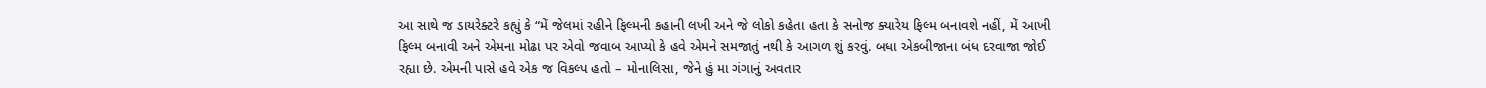આ સાથે જ ડાયરેક્ટરે કહ્યું કે “મેં જેલમાં રહીને ફિલ્મની કહાની લખી અને જે લોકો કહેતા હતા કે સનોજ ક્યારેય ફિલ્મ બનાવશે નહીં, મેં આખી ફિલ્મ બનાવી અને એમના મોઢા પર એવો જવાબ આપ્યો કે હવે એમને સમજાતું નથી કે આગળ શું કરવું. બધા એકબીજાના બંધ દરવાજા જોઈ રહ્યા છે. એમની પાસે હવે એક જ વિકલ્પ હતો – મોનાલિસા, જેને હું મા ગંગાનું અવતાર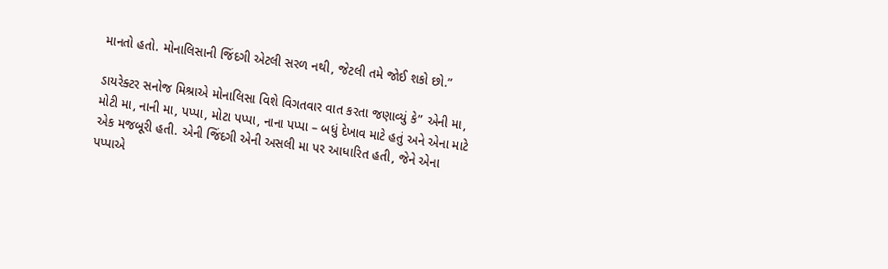માનતો હતો. મોનાલિસાની જિંદગી એટલી સરળ નથી, જેટલી તમે જોઈ શકો છો.”

ડાયરેક્ટર સનોજ મિશ્રાએ મોનાલિસા વિશે વિગતવાર વાત કરતા જણાવ્યું કે” એની મા, મોટી મા, નાની મા, પપ્પા, મોટા પપ્પા, નાના પપ્પા – બધું દેખાવ માટે હતું અને એના માટે એક મજબૂરી હતી. એની જિંદગી એની અસલી મા પર આધારિત હતી, જેને એના પપ્પાએ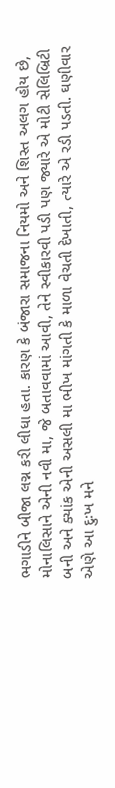ભગાડીને બીજા લગ્ન કરી લીધા હતા. કારણ કે બંજારા સમાજના નિયમો અને શિસ્ત અલગ હોય છે, મોનાલિસાને એની નવી મા, જે બતાવવામાં આવી, તેને સ્વીકારવી પડી પણ જ્યારે એ મોટી સેલિબ્રિટી બની અને ક્યાંક એની અસલી મા ભીખ માંગતી કે માળા વેચતી દેખાતી, ત્યારે એ રડી પડતી. ઘણીવાર એણે આ દુઃખ મને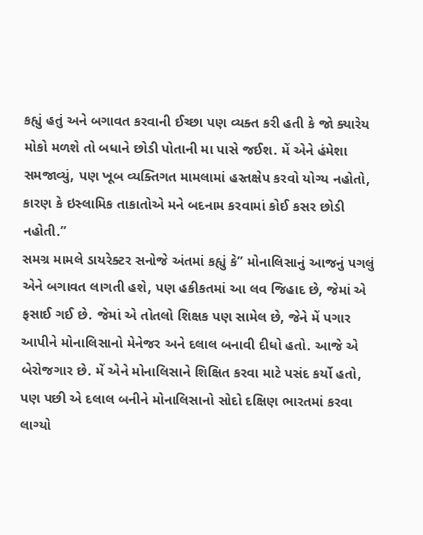કહ્યું હતું અને બગાવત કરવાની ઈચ્છા પણ વ્યક્ત કરી હતી કે જો ક્યારેય મોકો મળશે તો બધાને છોડી પોતાની મા પાસે જઈશ. મેં એને હંમેશા સમજાવ્યું, પણ ખૂબ વ્યક્તિગત મામલામાં હસ્તક્ષેપ કરવો યોગ્ય નહોતો, કારણ કે ઇસ્લામિક તાકાતોએ મને બદનામ કરવામાં કોઈ કસર છોડી નહોતી.”
સમગ્ર મામલે ડાયરેક્ટર સનોજે અંતમાં કહ્યું કે” મોનાલિસાનું આજનું પગલું એને બગાવત લાગતી હશે, પણ હકીકતમાં આ લવ જિહાદ છે, જેમાં એ ફસાઈ ગઈ છે. જેમાં એ તોતલો શિક્ષક પણ સામેલ છે, જેને મેં પગાર આપીને મોનાલિસાનો મેનેજર અને દલાલ બનાવી દીધો હતો. આજે એ બેરોજગાર છે. મેં એને મોનાલિસાને શિક્ષિત કરવા માટે પસંદ કર્યો હતો, પણ પછી એ દલાલ બનીને મોનાલિસાનો સોદો દક્ષિણ ભારતમાં કરવા લાગ્યો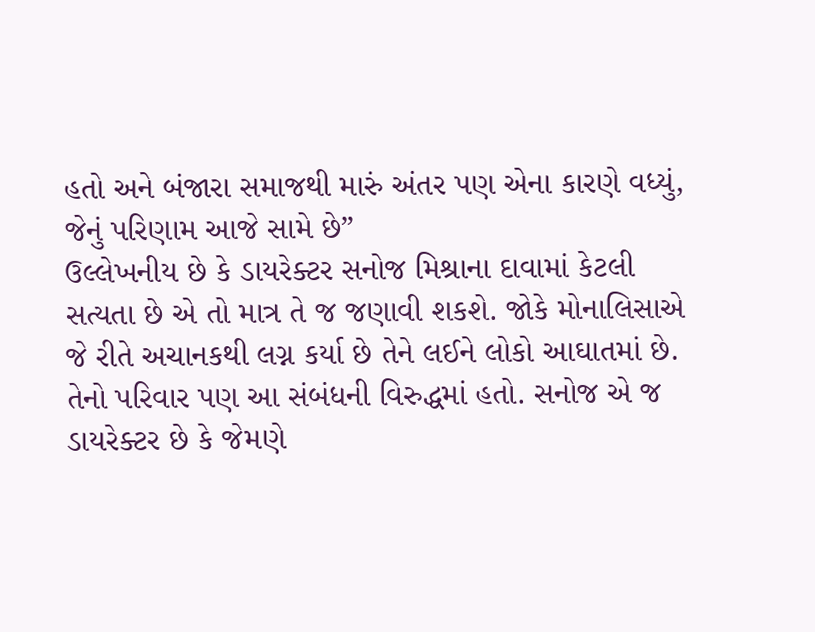હતો અને બંજારા સમાજથી મારું અંતર પણ એના કારણે વધ્યું, જેનું પરિણામ આજે સામે છે”
ઉલ્લેખનીય છે કે ડાયરેક્ટર સનોજ મિશ્રાના દાવામાં કેટલી સત્યતા છે એ તો માત્ર તે જ જણાવી શકશે. જોકે મોનાલિસાએ જે રીતે અચાનકથી લગ્ન કર્યા છે તેને લઈને લોકો આઘાતમાં છે. તેનો પરિવાર પણ આ સંબંધની વિરુદ્ધમાં હતો. સનોજ એ જ ડાયરેક્ટર છે કે જેમણે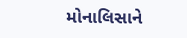મોનાલિસાને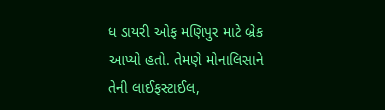ધ ડાયરી ઓફ મણિપુર માટે બ્રેક આપ્યો હતો. તેમણે મોનાલિસાને તેની લાઈફસ્ટાઈલ,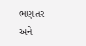ભણતર અને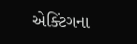એક્ટિંગના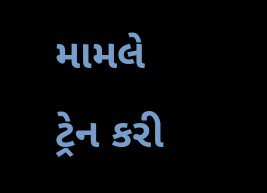મામલે ટ્રેન કરી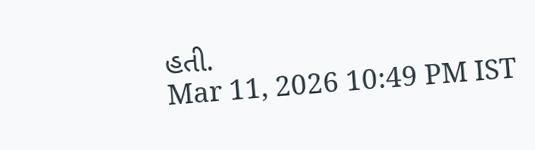હતી.
Mar 11, 2026 10:49 PM IST